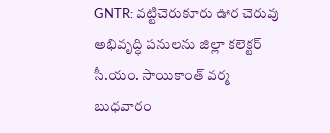GNTR: వట్టిచెరుకూరు ఊర చెరువు అభివృద్ధి పనులను జిల్లా కలెక్టర్ సీ.యం. సాయికాంత్ వర్మ బుధవారం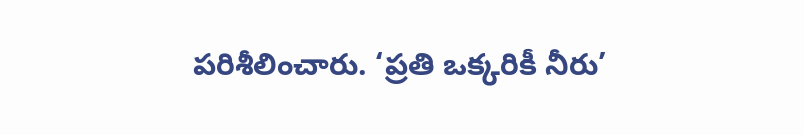పరిశీలించారు. ‘ప్రతి ఒక్కరికీ నీరు’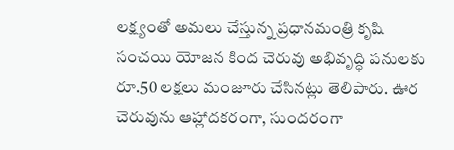లక్ష్యంతో అమలు చేస్తున్న ప్రధానమంత్రి కృషి సంచయి యోజన కింద చెరువు అభివృద్ధి పనులకు రూ.50 లక్షలు మంజూరు చేసినట్లు తెలిపారు. ఊర చెరువును ఆహ్లాదకరంగా, సుందరంగా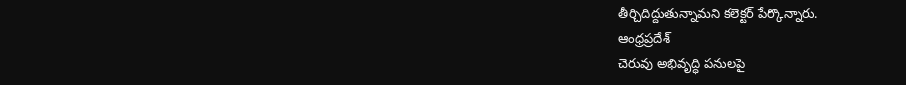తీర్చిదిద్దుతున్నామని కలెక్టర్ పేర్కొన్నారు.
ఆంధ్రప్రదేశ్
చెరువు అభివృద్ధి పనులపై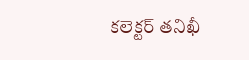కలెక్టర్ తనిఖీ